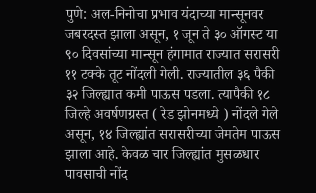पुणे: अल-निनोचा प्रभाव यंदाच्या मान्सूनवर जबरदस्त झाला असून, १ जून ते ३० ऑगस्ट या ९० दिवसांच्या मान्सून हंगामात राज्यात सरासरी ११ टक्के तूट नोंदली गेली. राज्यातील ३६ पैकी ३२ जिल्ह्यात कमी पाऊस पडला. त्यापैकी १८ जिल्हे अवर्षणग्रस्त ( रेड झोनमध्ये ) नोंदले गेले असून, १४ जिल्ह्यांत सरासरीच्या जेमतेम पाऊस झाला आहे. केवळ चार जिल्ह्यांत मुसळधार पावसाची नोंद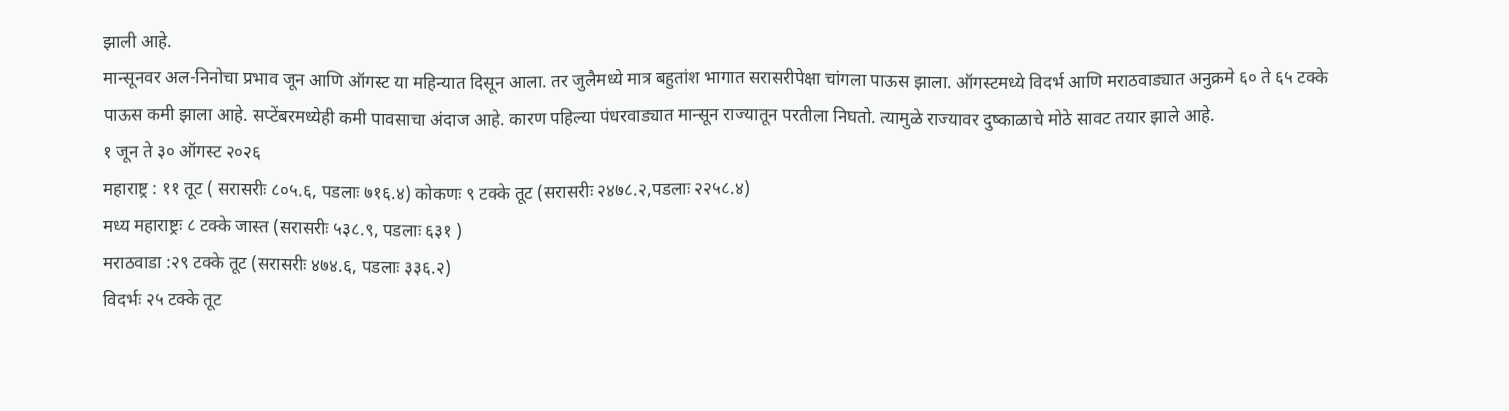झाली आहे.
मान्सूनवर अल-निनोचा प्रभाव जून आणि ऑगस्ट या महिन्यात दिसून आला. तर जुलैमध्ये मात्र बहुतांश भागात सरासरीपेक्षा चांगला पाऊस झाला. ऑगस्टमध्ये विदर्भ आणि मराठवाड्यात अनुक्रमे ६० ते ६५ टक्के पाऊस कमी झाला आहे. सप्टेंबरमध्येही कमी पावसाचा अंदाज आहे. कारण पहिल्या पंधरवाड्यात मान्सून राज्यातून परतीला निघतो. त्यामुळे राज्यावर दुष्काळाचे मोठे सावट तयार झाले आहे.
१ जून ते ३० ऑगस्ट २०२६
महाराष्ट्र : ११ तूट ( सरासरीः ८०५.६, पडलाः ७१६.४) कोकणः ९ टक्के तूट (सरासरीः २४७८.२,पडलाः २२५८.४)
मध्य महाराष्ट्रः ८ टक्के जास्त (सरासरीः ५३८.९, पडलाः ६३१ )
मराठवाडा :२९ टक्के तूट (सरासरीः ४७४.६, पडलाः ३३६.२)
विदर्भः २५ टक्के तूट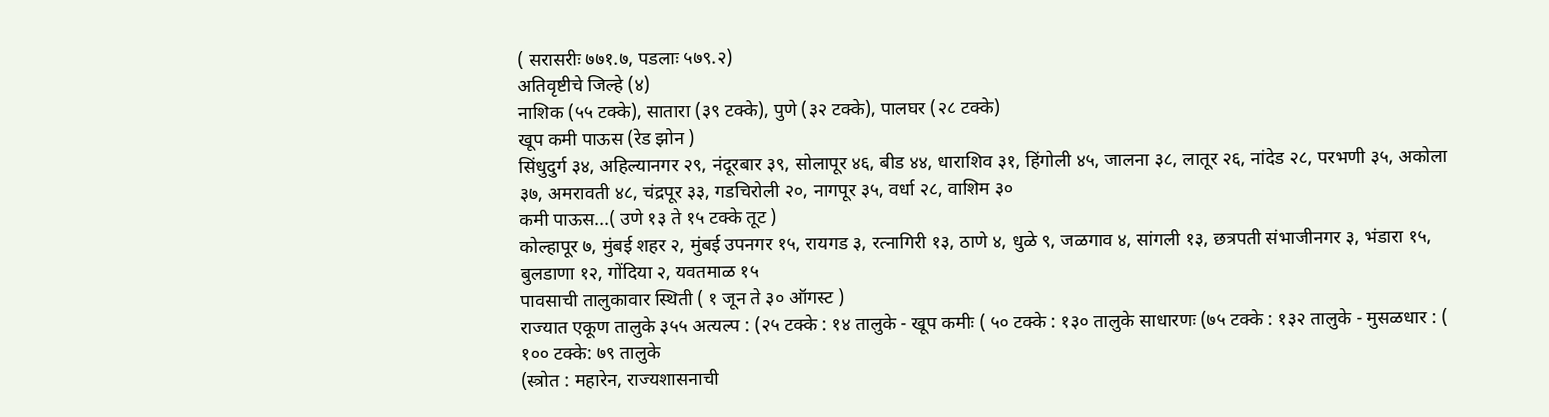( सरासरीः ७७१.७, पडलाः ५७९.२)
अतिवृष्टीचे जिल्हे (४)
नाशिक (५५ टक्के), सातारा (३९ टक्के), पुणे (३२ टक्के), पालघर (२८ टक्के)
खूप कमी पाऊस (रेड झोन )
सिंधुदुर्ग ३४, अहिल्यानगर २९, नंदूरबार ३९, सोलापूर ४६, बीड ४४, धाराशिव ३१, हिंगोली ४५, जालना ३८, लातूर २६, नांदेड २८, परभणी ३५, अकोला ३७, अमरावती ४८, चंद्रपूर ३३, गडचिरोली २०, नागपूर ३५, वर्धा २८, वाशिम ३०
कमी पाऊस...( उणे १३ ते १५ टक्के तूट )
कोल्हापूर ७, मुंबई शहर २, मुंबई उपनगर १५, रायगड ३, रत्नागिरी १३, ठाणे ४, धुळे ९, जळगाव ४, सांगली १३, छत्रपती संभाजीनगर ३, भंडारा १५, बुलडाणा १२, गोंदिया २, यवतमाळ १५
पावसाची तालुकावार स्थिती ( १ जून ते ३० ऑगस्ट )
राज्यात एकूण तालुके ३५५ अत्यल्प : (२५ टक्के : १४ तालुके - खूप कमीः ( ५० टक्के : १३० तालुके साधारणः (७५ टक्के : १३२ तालुके - मुसळधार : ( १०० टक्के: ७९ तालुके
(स्त्रोत : महारेन, राज्यशासनाची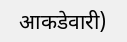आकडेवारी)